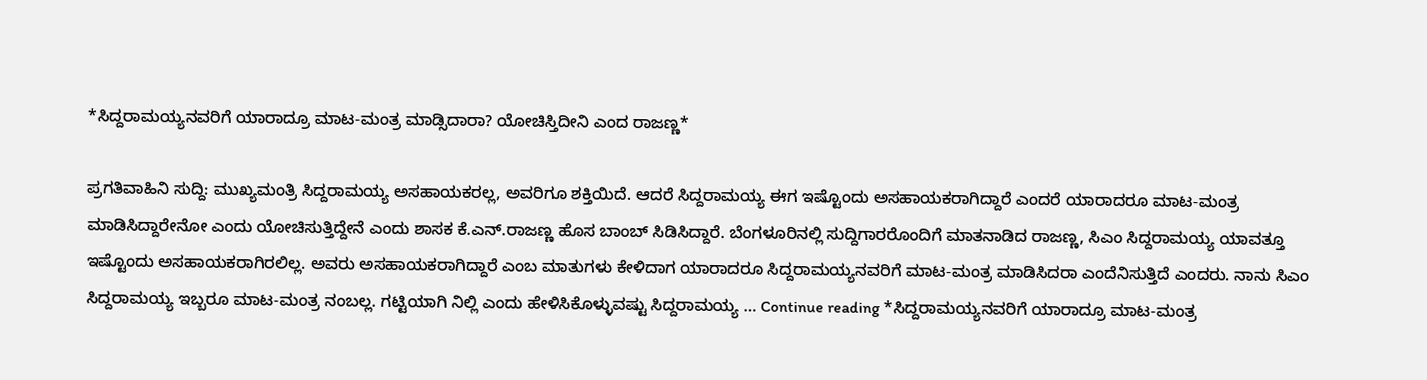*ಸಿದ್ದರಾಮಯ್ಯನವರಿಗೆ ಯಾರಾದ್ರೂ ಮಾಟ-ಮಂತ್ರ ಮಾಡ್ಸಿದಾರಾ? ಯೋಚಿಸ್ತಿದೀನಿ ಎಂದ ರಾಜಣ್ಣ*

ಪ್ರಗತಿವಾಹಿನಿ ಸುದ್ದಿ: ಮುಖ್ಯಮಂತ್ರಿ ಸಿದ್ದರಾಮಯ್ಯ ಅಸಹಾಯಕರಲ್ಲ, ಅವರಿಗೂ ಶಕ್ತಿಯಿದೆ. ಆದರೆ ಸಿದ್ದರಾಮಯ್ಯ ಈಗ ಇಷ್ಟೊಂದು ಅಸಹಾಯಕರಾಗಿದ್ದಾರೆ ಎಂದರೆ ಯಾರಾದರೂ ಮಾಟ-ಮಂತ್ರ ಮಾಡಿಸಿದ್ದಾರೇನೋ ಎಂದು ಯೋಚಿಸುತ್ತಿದ್ದೇನೆ ಎಂದು ಶಾಸಕ ಕೆ.ಎನ್.ರಾಜಣ್ಣ ಹೊಸ ಬಾಂಬ್ ಸಿಡಿಸಿದ್ದಾರೆ. ಬೆಂಗಳೂರಿನಲ್ಲಿ ಸುದ್ದಿಗಾರರೊಂದಿಗೆ ಮಾತನಾಡಿದ ರಾಜಣ್ಣ, ಸಿಎಂ ಸಿದ್ದರಾಮಯ್ಯ ಯಾವತ್ತೂ ಇಷ್ಟೊಂದು ಅಸಹಾಯಕರಾಗಿರಲಿಲ್ಲ. ಅವರು ಅಸಹಾಯಕರಾಗಿದ್ದಾರೆ ಎಂಬ ಮಾತುಗಳು ಕೇಳಿದಾಗ ಯಾರಾದರೂ ಸಿದ್ದರಾಮಯ್ಯನವರಿಗೆ ಮಾಟ-ಮಂತ್ರ ಮಾಡಿಸಿದರಾ ಎಂದೆನಿಸುತ್ತಿದೆ ಎಂದರು. ನಾನು ಸಿಎಂ ಸಿದ್ದರಾಮಯ್ಯ ಇಬ್ಬರೂ ಮಾಟ-ಮಂತ್ರ ನಂಬಲ್ಲ. ಗಟ್ಟಿಯಾಗಿ ನಿಲ್ಲಿ ಎಂದು ಹೇಳಿಸಿಕೊಳ್ಳುವಷ್ಟು ಸಿದ್ದರಾಮಯ್ಯ … Continue reading *ಸಿದ್ದರಾಮಯ್ಯನವರಿಗೆ ಯಾರಾದ್ರೂ ಮಾಟ-ಮಂತ್ರ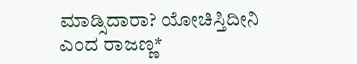ಮಾಡ್ಸಿದಾರಾ? ಯೋಚಿಸ್ತಿದೀನಿ ಎಂದ ರಾಜಣ್ಣ*